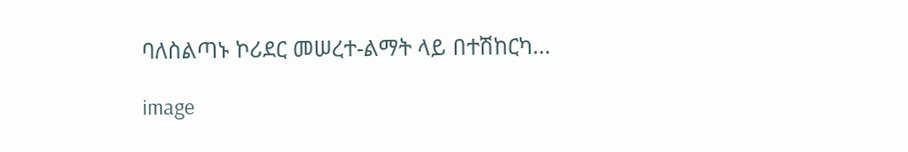ባለስልጣኑ ኮሪደር መሠረተ-ልማት ላይ በተሽከርካ...

image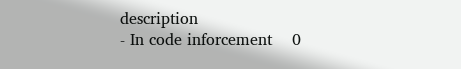description
- In code inforcement    0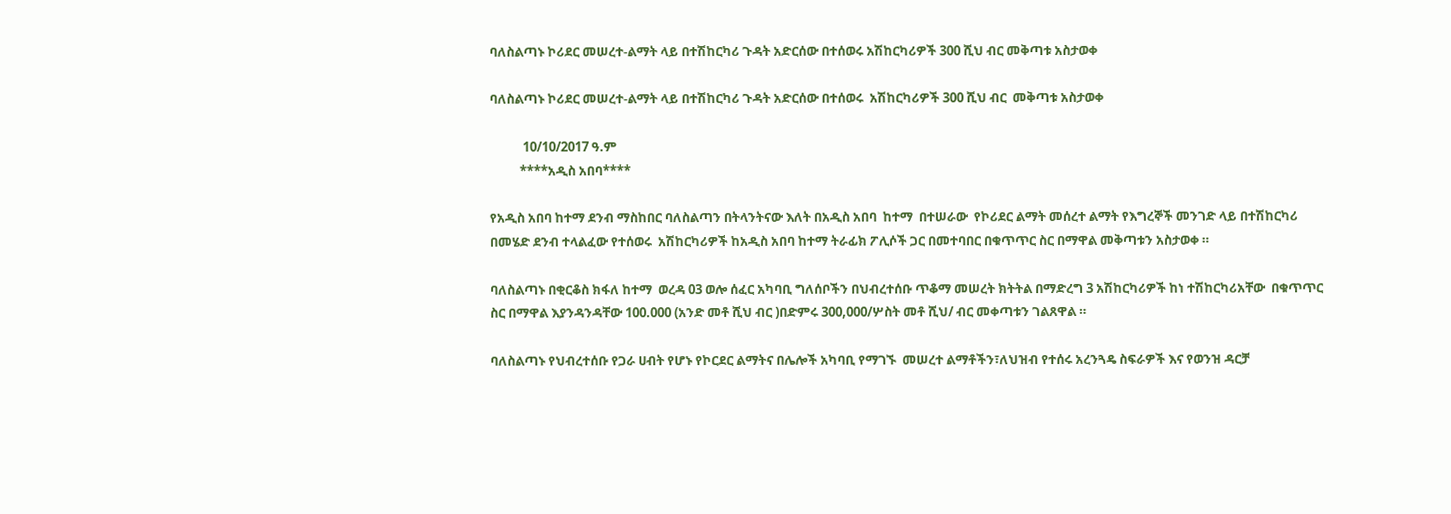ባለስልጣኑ ኮሪደር መሠረተ-ልማት ላይ በተሽከርካሪ ጉዳት አድርሰው በተሰወሩ አሽከርካሪዎች 300 ሺህ ብር መቅጣቱ አስታወቀ

ባለስልጣኑ ኮሪደር መሠረተ-ልማት ላይ በተሽከርካሪ ጉዳት አድርሰው በተሰወሩ  አሽከርካሪዎች 300 ሺህ ብር  መቅጣቱ አስታወቀ

           10/10/2017 ዓ.ም
          ****አዲስ አበባ****

የአዲስ አበባ ከተማ ደንብ ማስከበር ባለስልጣን በትላንትናው እለት በአዲስ አበባ  ከተማ  በተሠራው  የኮሪደር ልማት መሰረተ ልማት የእግረኞች መንገድ ላይ በተሽከርካሪ በመሄድ ደንብ ተላልፈው የተሰወሩ  አሽከርካሪዎች ከአዲስ አበባ ከተማ ትራፊክ ፖሊሶች ጋር በመተባበር በቁጥጥር ስር በማዋል መቅጣቱን አስታወቀ ።

ባለስልጣኑ በቂርቆስ ክፋለ ከተማ  ወረዳ 03 ወሎ ሰፈር አካባቢ ግለሰቦችን በህብረተሰቡ ጥቆማ መሠረት ክትትል በማድረግ 3 አሽከርካሪዎች ከነ ተሽከርካሪአቸው  በቁጥጥር ስር በማዋል እያንዳንዳቸው 100.000 (አንድ መቶ ሺህ ብር )በድምሩ 300,000/ሦስት መቶ ሺህ/ ብር መቀጣቱን ገልጸዋል ።

ባለስልጣኑ የህብረተሰቡ የጋራ ሀብት የሆኑ የኮርደር ልማትና በሌሎች አካባቢ የማገኙ  መሠረተ ልማቶችን፣ለህዝብ የተሰሩ አረንጓዴ ስፍራዎች እና የወንዝ ዳርቻ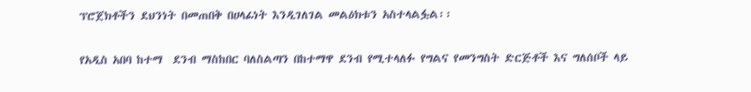ፕሮጀክቶችን ደህንነት በመጠበቅ በሀላፊነት እንዲገለገል መልዕክቱን አስተላልፏል፡፡

የአዲስ አበባ ከተማ  ደንብ ማስከበር ባለስልጣን በከተማዋ ደንብ የሚተላለፉ የግልና የመንግስት ድርጅቶች እና ግለሰቦች ላይ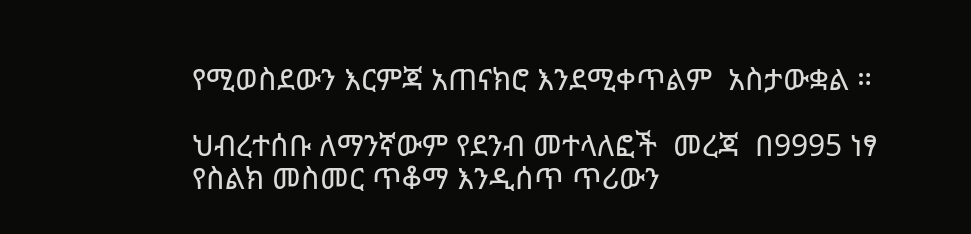የሚወስደውን እርምጃ አጠናክሮ እንደሚቀጥልም  አስታውቋል ።

ህብረተሰቡ ለማንኛውም የደንብ መተላለፎች  መረጃ  በ9995 ነፃ የስልክ መስመር ጥቆማ እንዲሰጥ ጥሪውን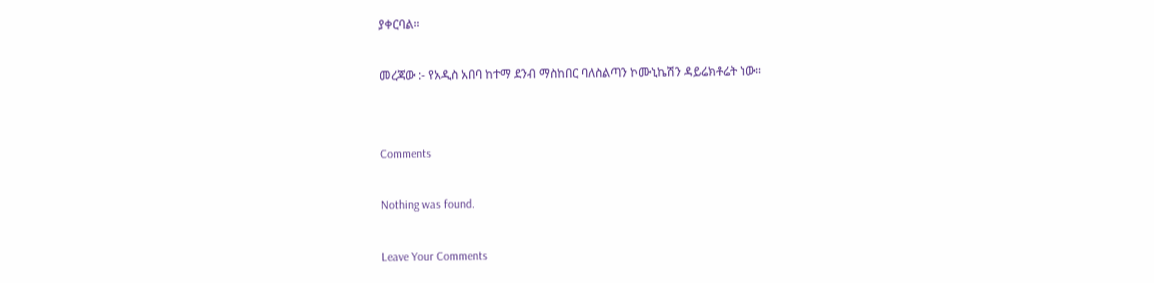ያቀርባል።

መረጃው :- የአዲስ አበባ ከተማ ደንብ ማስከበር ባለስልጣን ኮሙኒኬሽን ዳይሬክቶሬት ነው።


Comments

Nothing was found.

Leave Your Comments